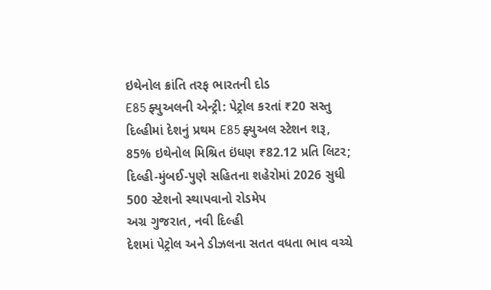ઇથેનોલ ક્રાંતિ તરફ ભારતની દોડ
E85 ફ્યુઅલની એન્ટ્રી: પેટ્રોલ કરતાં ₹20 સસ્તુ
દિલ્હીમાં દેશનું પ્રથમ E85 ફ્યુઅલ સ્ટેશન શરૂ, 85% ઇથેનોલ મિશ્રિત ઇંધણ ₹82.12 પ્રતિ લિટર; દિલ્હી-મુંબઈ-પુણે સહિતના શહેરોમાં 2026 સુધી 500 સ્ટેશનો સ્થાપવાનો રોડમેપ
અગ્ર ગુજરાત, નવી દિલ્હી
દેશમાં પેટ્રોલ અને ડીઝલના સતત વધતા ભાવ વચ્ચે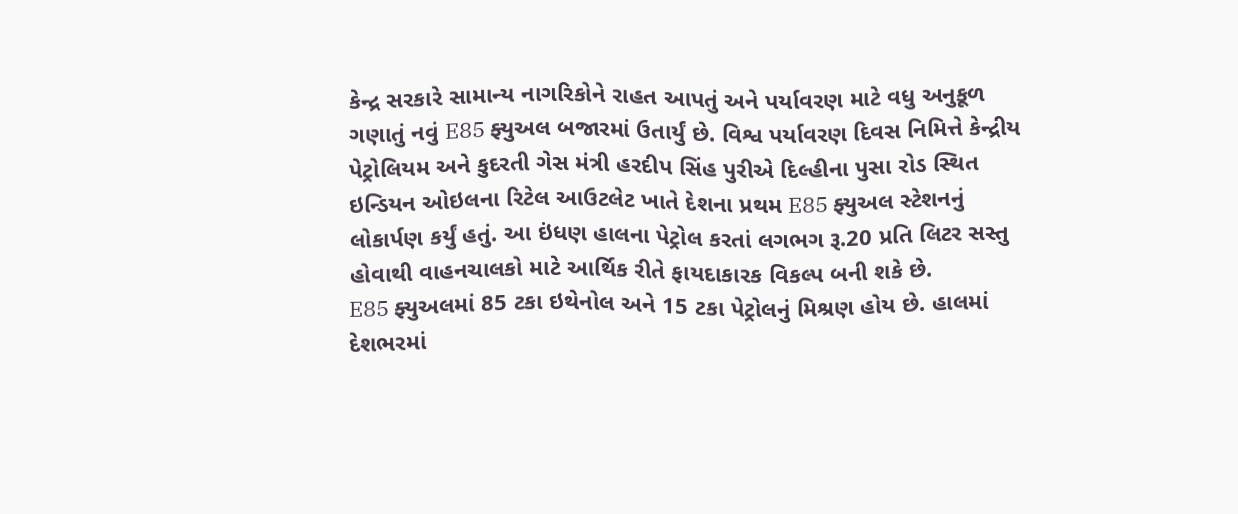કેન્દ્ર સરકારે સામાન્ય નાગરિકોને રાહત આપતું અને પર્યાવરણ માટે વધુ અનુકૂળ ગણાતું નવું E85 ફ્યુઅલ બજારમાં ઉતાર્યું છે. વિશ્વ પર્યાવરણ દિવસ નિમિત્તે કેન્દ્રીય પેટ્રોલિયમ અને કુદરતી ગેસ મંત્રી હરદીપ સિંહ પુરીએ દિલ્હીના પુસા રોડ સ્થિત ઇન્ડિયન ઓઇલના રિટેલ આઉટલેટ ખાતે દેશના પ્રથમ E85 ફ્યુઅલ સ્ટેશનનું લોકાર્પણ કર્યું હતું. આ ઇંધણ હાલના પેટ્રોલ કરતાં લગભગ રૂ.20 પ્રતિ લિટર સસ્તુ હોવાથી વાહનચાલકો માટે આર્થિક રીતે ફાયદાકારક વિકલ્પ બની શકે છે.
E85 ફ્યુઅલમાં 85 ટકા ઇથેનોલ અને 15 ટકા પેટ્રોલનું મિશ્રણ હોય છે. હાલમાં દેશભરમાં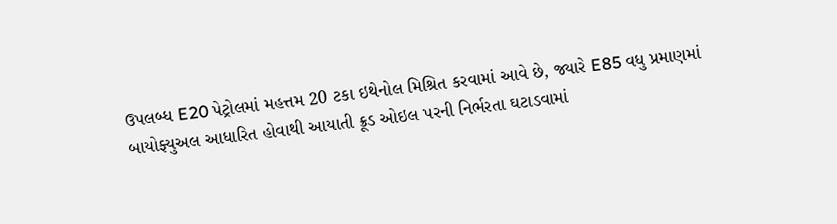ઉપલબ્ધ E20 પેટ્રોલમાં મહત્તમ 20 ટકા ઇથેનોલ મિશ્રિત કરવામાં આવે છે, જ્યારે E85 વધુ પ્રમાણમાં બાયોફ્યુઅલ આધારિત હોવાથી આયાતી ક્રૂડ ઓઇલ પરની નિર્ભરતા ઘટાડવામાં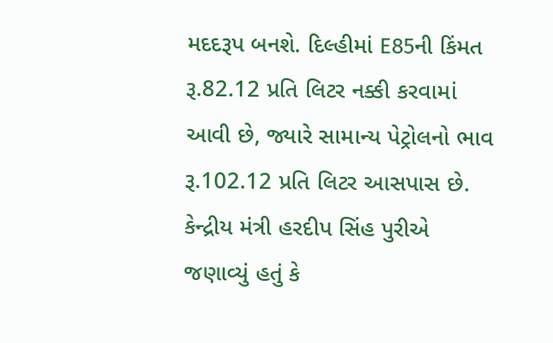મદદરૂપ બનશે. દિલ્હીમાં E85ની કિંમત રૂ.82.12 પ્રતિ લિટર નક્કી કરવામાં આવી છે, જ્યારે સામાન્ય પેટ્રોલનો ભાવ રૂ.102.12 પ્રતિ લિટર આસપાસ છે.
કેન્દ્રીય મંત્રી હરદીપ સિંહ પુરીએ જણાવ્યું હતું કે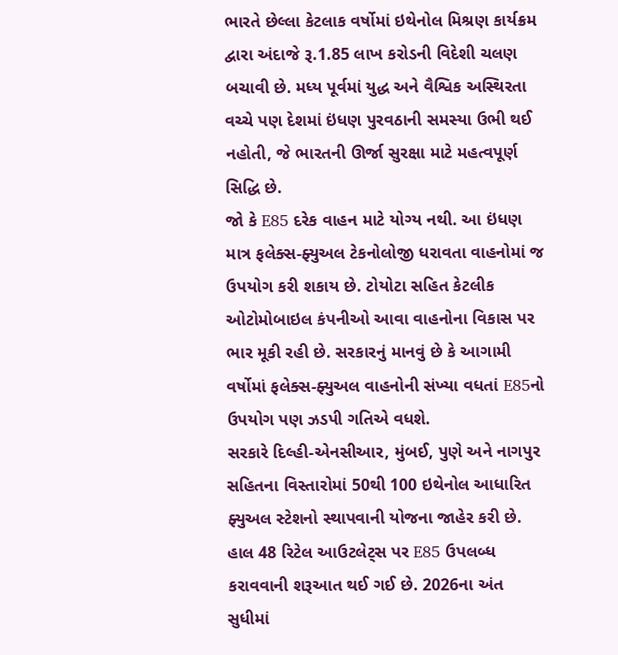ભારતે છેલ્લા કેટલાક વર્ષોમાં ઇથેનોલ મિશ્રણ કાર્યક્રમ દ્વારા અંદાજે રૂ.1.85 લાખ કરોડની વિદેશી ચલણ બચાવી છે. મધ્ય પૂર્વમાં યુદ્ધ અને વૈશ્વિક અસ્થિરતા વચ્ચે પણ દેશમાં ઇંધણ પુરવઠાની સમસ્યા ઉભી થઈ નહોતી, જે ભારતની ઊર્જા સુરક્ષા માટે મહત્વપૂર્ણ સિદ્ધિ છે.
જો કે E85 દરેક વાહન માટે યોગ્ય નથી. આ ઇંધણ માત્ર ફલેક્સ-ફ્યુઅલ ટેકનોલોજી ધરાવતા વાહનોમાં જ ઉપયોગ કરી શકાય છે. ટોયોટા સહિત કેટલીક ઓટોમોબાઇલ કંપનીઓ આવા વાહનોના વિકાસ પર ભાર મૂકી રહી છે. સરકારનું માનવું છે કે આગામી વર્ષોમાં ફલેક્સ-ફ્યુઅલ વાહનોની સંખ્યા વધતાં E85નો ઉપયોગ પણ ઝડપી ગતિએ વધશે.
સરકારે દિલ્હી-એનસીઆર, મુંબઈ, પુણે અને નાગપુર સહિતના વિસ્તારોમાં 50થી 100 ઇથેનોલ આધારિત ફ્યુઅલ સ્ટેશનો સ્થાપવાની યોજના જાહેર કરી છે. હાલ 48 રિટેલ આઉટલેટ્સ પર E85 ઉપલબ્ધ કરાવવાની શરૂઆત થઈ ગઈ છે. 2026ના અંત સુધીમાં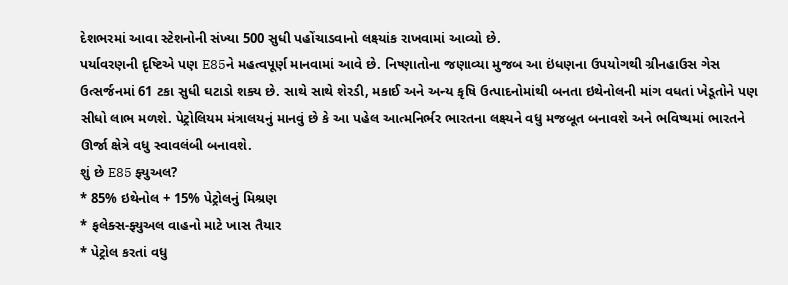દેશભરમાં આવા સ્ટેશનોની સંખ્યા 500 સુધી પહોંચાડવાનો લક્ષ્યાંક રાખવામાં આવ્યો છે.
પર્યાવરણની દૃષ્ટિએ પણ E85ને મહત્વપૂર્ણ માનવામાં આવે છે. નિષ્ણાતોના જણાવ્યા મુજબ આ ઇંધણના ઉપયોગથી ગ્રીનહાઉસ ગેસ ઉત્સર્જનમાં 61 ટકા સુધી ઘટાડો શક્ય છે. સાથે સાથે શેરડી, મકાઈ અને અન્ય કૃષિ ઉત્પાદનોમાંથી બનતા ઇથેનોલની માંગ વધતાં ખેડૂતોને પણ સીધો લાભ મળશે. પેટ્રોલિયમ મંત્રાલયનું માનવું છે કે આ પહેલ આત્મનિર્ભર ભારતના લક્ષ્યને વધુ મજબૂત બનાવશે અને ભવિષ્યમાં ભારતને ઊર્જા ક્ષેત્રે વધુ સ્વાવલંબી બનાવશે.
શું છે E85 ફ્યુઅલ?
* 85% ઇથેનોલ + 15% પેટ્રોલનું મિશ્રણ
* ફલેક્સ-ફ્યુઅલ વાહનો માટે ખાસ તૈયાર
* પેટ્રોલ કરતાં વધુ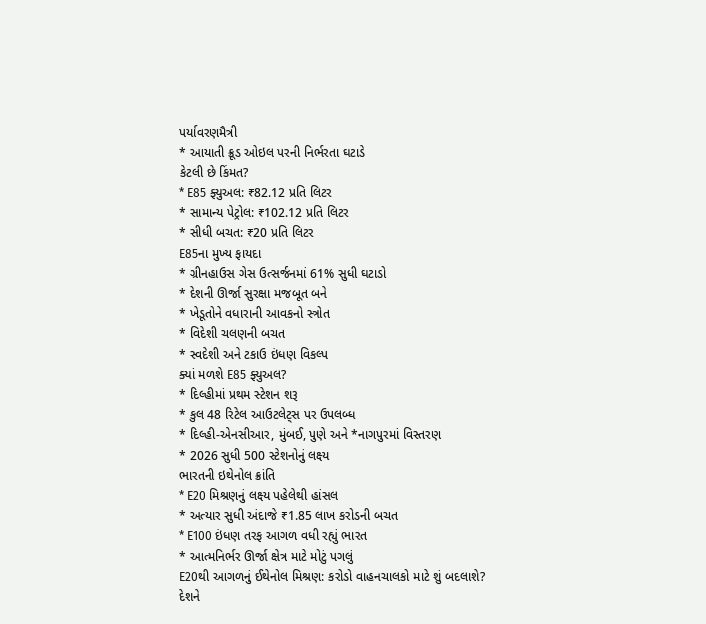પર્યાવરણમૈત્રી
* આયાતી ક્રૂડ ઓઇલ પરની નિર્ભરતા ઘટાડે
કેટલી છે કિંમત?
* E85 ફ્યુઅલ: ₹82.12 પ્રતિ લિટર
* સામાન્ય પેટ્રોલ: ₹102.12 પ્રતિ લિટર
* સીધી બચત: ₹20 પ્રતિ લિટર
E85ના મુખ્ય ફાયદા
* ગ્રીનહાઉસ ગેસ ઉત્સર્જનમાં 61% સુધી ઘટાડો
* દેશની ઊર્જા સુરક્ષા મજબૂત બને
* ખેડૂતોને વધારાની આવકનો સ્ત્રોત
* વિદેશી ચલણની બચત
* સ્વદેશી અને ટકાઉ ઇંધણ વિકલ્પ
ક્યાં મળશે E85 ફ્યુઅલ?
* દિલ્હીમાં પ્રથમ સ્ટેશન શરૂ
* કુલ 48 રિટેલ આઉટલેટ્સ પર ઉપલબ્ધ
* દિલ્હી-એનસીઆર, મુંબઈ, પુણે અને *નાગપુરમાં વિસ્તરણ
* 2026 સુધી 500 સ્ટેશનોનું લક્ષ્ય
ભારતની ઇથેનોલ ક્રાંતિ
* E20 મિશ્રણનું લક્ષ્ય પહેલેથી હાંસલ
* અત્યાર સુધી અંદાજે ₹1.85 લાખ કરોડની બચત
* E100 ઇંધણ તરફ આગળ વધી રહ્યું ભારત
* આત્મનિર્ભર ઊર્જા ક્ષેત્ર માટે મોટું પગલું
E20થી આગળનું ઈથેનોલ મિશ્રણ: કરોડો વાહનચાલકો માટે શું બદલાશે?
દેશને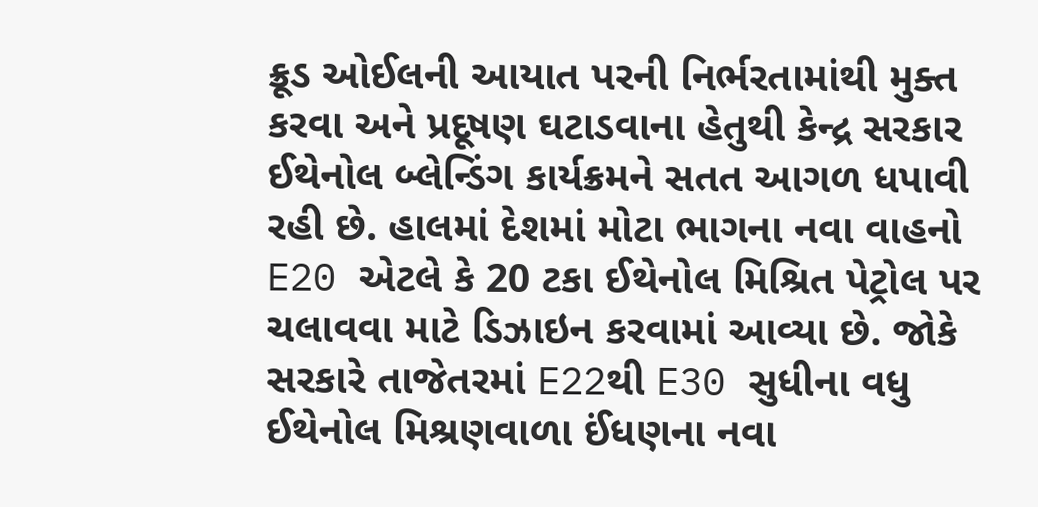ક્રૂડ ઓઈલની આયાત પરની નિર્ભરતામાંથી મુક્ત કરવા અને પ્રદૂષણ ઘટાડવાના હેતુથી કેન્દ્ર સરકાર ઈથેનોલ બ્લેન્ડિંગ કાર્યક્રમને સતત આગળ ધપાવી રહી છે. હાલમાં દેશમાં મોટા ભાગના નવા વાહનો E20 એટલે કે 20 ટકા ઈથેનોલ મિશ્રિત પેટ્રોલ પર ચલાવવા માટે ડિઝાઇન કરવામાં આવ્યા છે. જોકે સરકારે તાજેતરમાં E22થી E30 સુધીના વધુ ઈથેનોલ મિશ્રણવાળા ઈંધણના નવા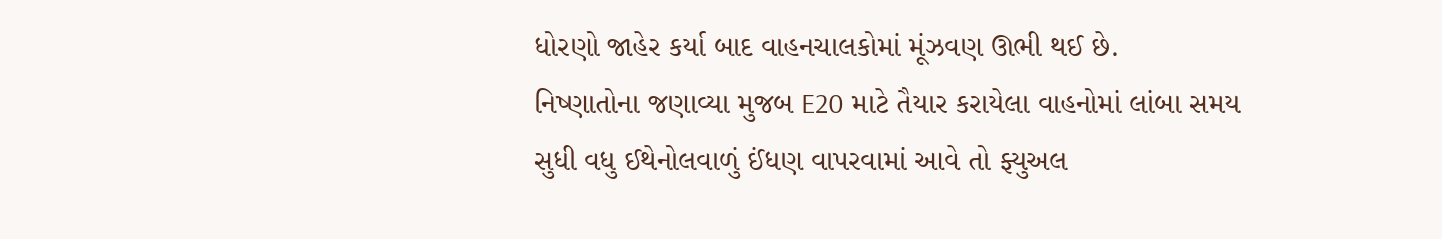ધોરણો જાહેર કર્યા બાદ વાહનચાલકોમાં મૂંઝવણ ઊભી થઈ છે.
નિષ્ણાતોના જણાવ્યા મુજબ E20 માટે તૈયાર કરાયેલા વાહનોમાં લાંબા સમય સુધી વધુ ઈથેનોલવાળું ઈંધણ વાપરવામાં આવે તો ફ્યુઅલ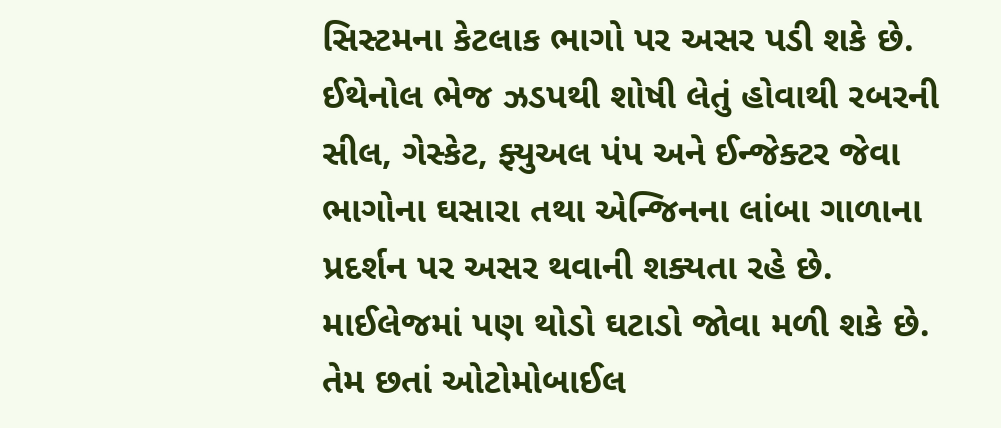સિસ્ટમના કેટલાક ભાગો પર અસર પડી શકે છે. ઈથેનોલ ભેજ ઝડપથી શોષી લેતું હોવાથી રબરની સીલ, ગેસ્કેટ, ફ્યુઅલ પંપ અને ઈન્જેક્ટર જેવા ભાગોના ઘસારા તથા એન્જિનના લાંબા ગાળાના પ્રદર્શન પર અસર થવાની શક્યતા રહે છે. માઈલેજમાં પણ થોડો ઘટાડો જોવા મળી શકે છે. તેમ છતાં ઓટોમોબાઈલ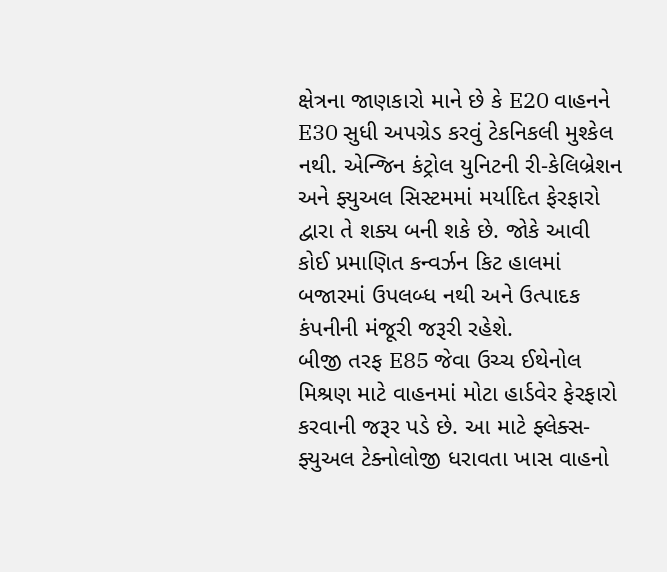ક્ષેત્રના જાણકારો માને છે કે E20 વાહનને E30 સુધી અપગ્રેડ કરવું ટેકનિકલી મુશ્કેલ નથી. એન્જિન કંટ્રોલ યુનિટની રી-કેલિબ્રેશન અને ફ્યુઅલ સિસ્ટમમાં મર્યાદિત ફેરફારો દ્વારા તે શક્ય બની શકે છે. જોકે આવી કોઈ પ્રમાણિત કન્વર્ઝન કિટ હાલમાં બજારમાં ઉપલબ્ધ નથી અને ઉત્પાદક કંપનીની મંજૂરી જરૂરી રહેશે.
બીજી તરફ E85 જેવા ઉચ્ચ ઈથેનોલ મિશ્રણ માટે વાહનમાં મોટા હાર્ડવેર ફેરફારો કરવાની જરૂર પડે છે. આ માટે ફ્લેક્સ-ફ્યુઅલ ટેક્નોલોજી ધરાવતા ખાસ વાહનો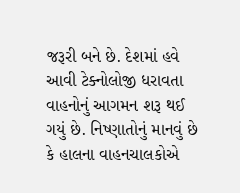જરૂરી બને છે. દેશમાં હવે આવી ટેક્નોલોજી ધરાવતા વાહનોનું આગમન શરૂ થઈ ગયું છે. નિષ્ણાતોનું માનવું છે કે હાલના વાહનચાલકોએ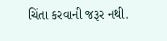ચિંતા કરવાની જરૂર નથી.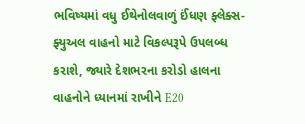ભવિષ્યમાં વધુ ઈથેનોલવાળું ઈંધણ ફ્લેક્સ-ફ્યુઅલ વાહનો માટે વિકલ્પરૂપે ઉપલબ્ધ કરાશે, જ્યારે દેશભરના કરોડો હાલના વાહનોને ધ્યાનમાં રાખીને E20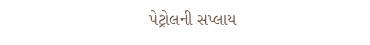પેટ્રોલની સપ્લાય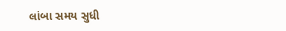લાંબા સમય સુધી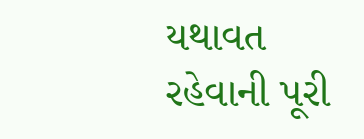યથાવત રહેવાની પૂરી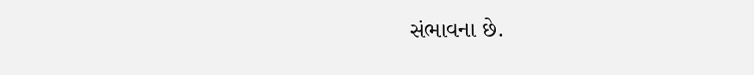સંભાવના છે.